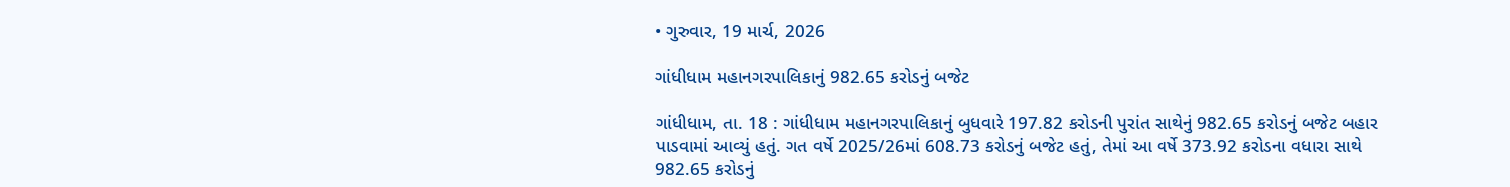• ગુરુવાર, 19 માર્ચ, 2026

ગાંધીધામ મહાનગરપાલિકાનું 982.65 કરોડનું બજેટ

ગાંધીધામ, તા. 18 : ગાંધીધામ મહાનગરપાલિકાનું બુધવારે 197.82 કરોડની પુરાંત સાથેનું 982.65 કરોડનું બજેટ બહાર પાડવામાં આવ્યું હતું. ગત વર્ષે 2025/26માં 608.73 કરોડનું બજેટ હતું, તેમાં આ વર્ષે 373.92 કરોડના વધારા સાથે 982.65 કરોડનું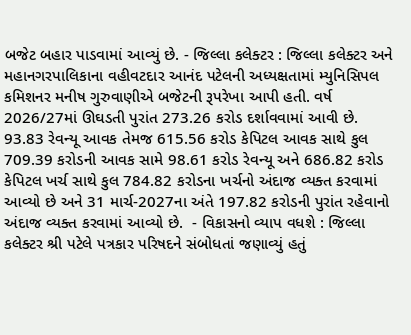બજેટ બહાર પાડવામાં આવ્યું છે. - જિલ્લા કલેક્ટર : જિલ્લા કલેક્ટર અને મહાનગરપાલિકાના વહીવટદાર આનંદ પટેલની અધ્યક્ષતામાં મ્યુનિસિપલ કમિશનર મનીષ ગુરુવાણીએ બજેટની રૂપરેખા આપી હતી. વર્ષ 2026/27માં ઊઘડતી પુરાંત 273.26 કરોડ દર્શાવવામાં આવી છે. 93.83 રેવન્યૂ આવક તેમજ 615.56 કરોડ કેપિટલ આવક સાથે કુલ 709.39 કરોડની આવક સામે 98.61 કરોડ રેવન્યૂ અને 686.82 કરોડ કેપિટલ ખર્ચ સાથે કુલ 784.82 કરોડના ખર્ચનો અંદાજ વ્યક્ત કરવામાં આવ્યો છે અને 31 માર્ચ-2027ના અંતે 197.82 કરોડની પુરાંત રહેવાનો અંદાજ વ્યક્ત કરવામાં આવ્યો છે.  - વિકાસનો વ્યાપ વધશે : જિલ્લા કલેક્ટર શ્રી પટેલે પત્રકાર પરિષદને સંબોધતાં જણાવ્યું હતું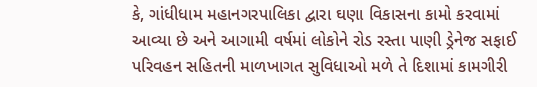કે, ગાંધીધામ મહાનગરપાલિકા દ્વારા ઘણા વિકાસના કામો કરવામાં આવ્યા છે અને આગામી વર્ષમાં લોકોને રોડ રસ્તા પાણી ડ્રેનેજ સફાઈ પરિવહન સહિતની માળખાગત સુવિધાઓ મળે તે દિશામાં કામગીરી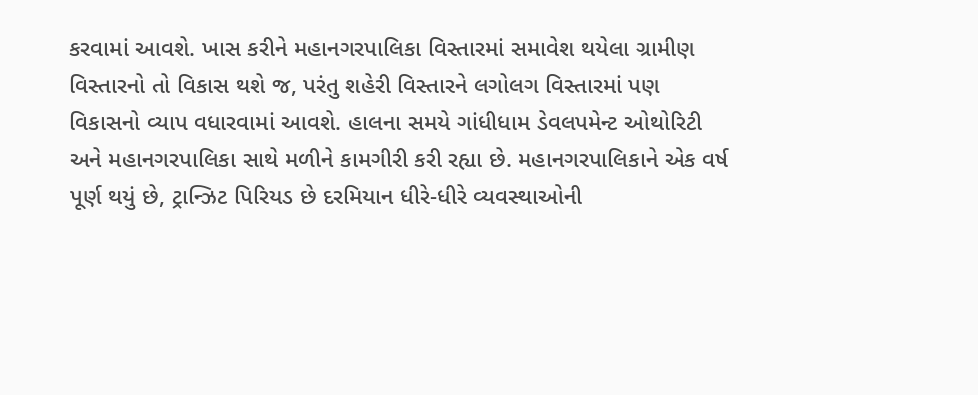કરવામાં આવશે. ખાસ કરીને મહાનગરપાલિકા વિસ્તારમાં સમાવેશ થયેલા ગ્રામીણ વિસ્તારનો તો વિકાસ થશે જ, પરંતુ શહેરી વિસ્તારને લગોલગ વિસ્તારમાં પણ વિકાસનો વ્યાપ વધારવામાં આવશે. હાલના સમયે ગાંધીધામ ડેવલપમેન્ટ ઓથોરિટી અને મહાનગરપાલિકા સાથે મળીને કામગીરી કરી રહ્યા છે. મહાનગરપાલિકાને એક વર્ષ પૂર્ણ થયું છે, ટ્રાન્ઝિટ પિરિયડ છે દરમિયાન ધીરે-ધીરે વ્યવસ્થાઓની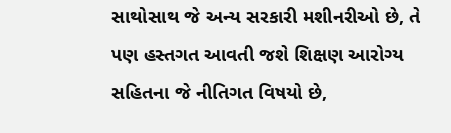સાથોસાથ જે અન્ય સરકારી મશીનરીઓ છે, તે પણ હસ્તગત આવતી જશે શિક્ષણ આરોગ્ય સહિતના જે નીતિગત વિષયો છે,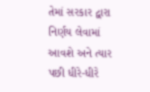તેમાં સરકાર દ્વારા નિર્ણય લેવામાં આવશે અને ત્યાર પછી ધીરે-ધીરે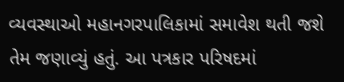વ્યવસ્થાઓ મહાનગરપાલિકામાં સમાવેશ થતી જશે તેમ જણાવ્યું હતું. આ પત્રકાર પરિષદમાં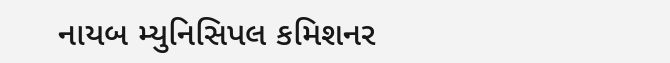નાયબ મ્યુનિસિપલ કમિશનર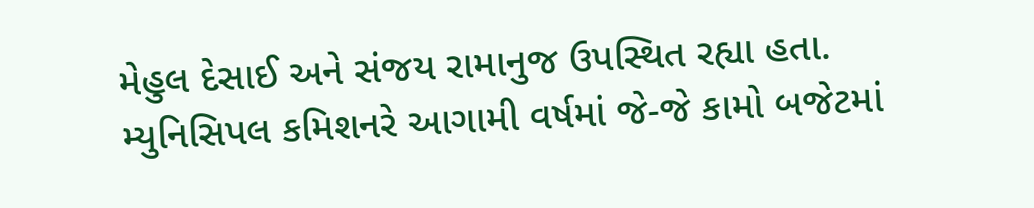મેહુલ દેસાઈ અને સંજય રામાનુજ ઉપસ્થિત રહ્યા હતા.  મ્યુનિસિપલ કમિશનરે આગામી વર્ષમાં જે-જે કામો બજેટમાં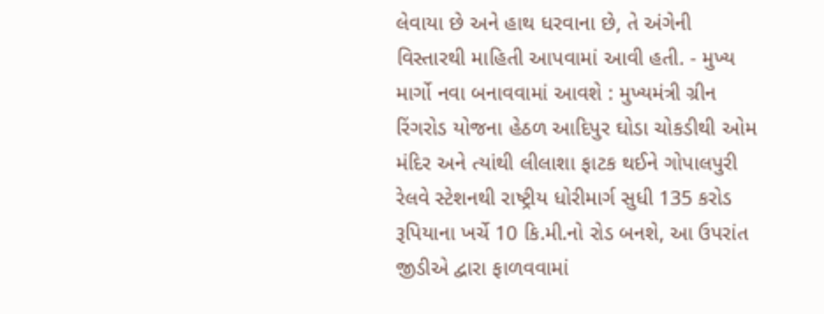લેવાયા છે અને હાથ ધરવાના છે, તે અંગેની વિસ્તારથી માહિતી આપવામાં આવી હતી. - મુખ્ય માર્ગો નવા બનાવવામાં આવશે : મુખ્યમંત્રી ગ્રીન રિંગરોડ યોજના હેઠળ આદિપુર ઘોડા ચોકડીથી ઓમ મંદિર અને ત્યાંથી લીલાશા ફાટક થઈને ગોપાલપુરી રેલવે સ્ટેશનથી રાષ્ટ્રીય ધોરીમાર્ગ સુધી 135 કરોડ રૂપિયાના ખર્ચે 10 કિ.મી.નો રોડ બનશે, આ ઉપરાંત જીડીએ દ્વારા ફાળવવામાં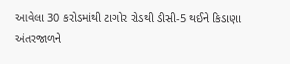આવેલા 30 કરોડમાંથી ટાગોર રોડથી ડીસી-5 થઈને કિડાણા અંતરજાળને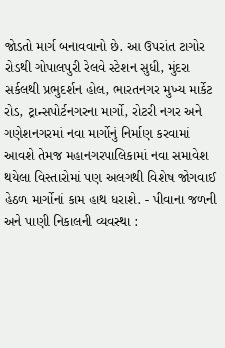જોડતો માર્ગ બનાવવાનો છે. આ ઉપરાંત ટાગોર રોડથી ગોપાલપુરી રેલવે સ્ટેશન સુધી, મુંદરા સર્કલથી પ્રભુદર્શન હોલ, ભારતનગર મુખ્ય માર્કેટ રોડ, ટ્રાન્સપોર્ટનગરના માર્ગો, રોટરી નગર અને ગણેશનગરમાં નવા માર્ગોનું નિર્માણ કરવામાં આવશે તેમજ મહાનગરપાલિકામાં નવા સમાવેશ થયેલા વિસ્તારોમાં પણ અલગથી વિશેષ જોગવાઈ હેઠળ માર્ગોનાં કામ હાથ ધરાશે. - પીવાના જળની અને પાણી નિકાલની વ્યવસ્થા :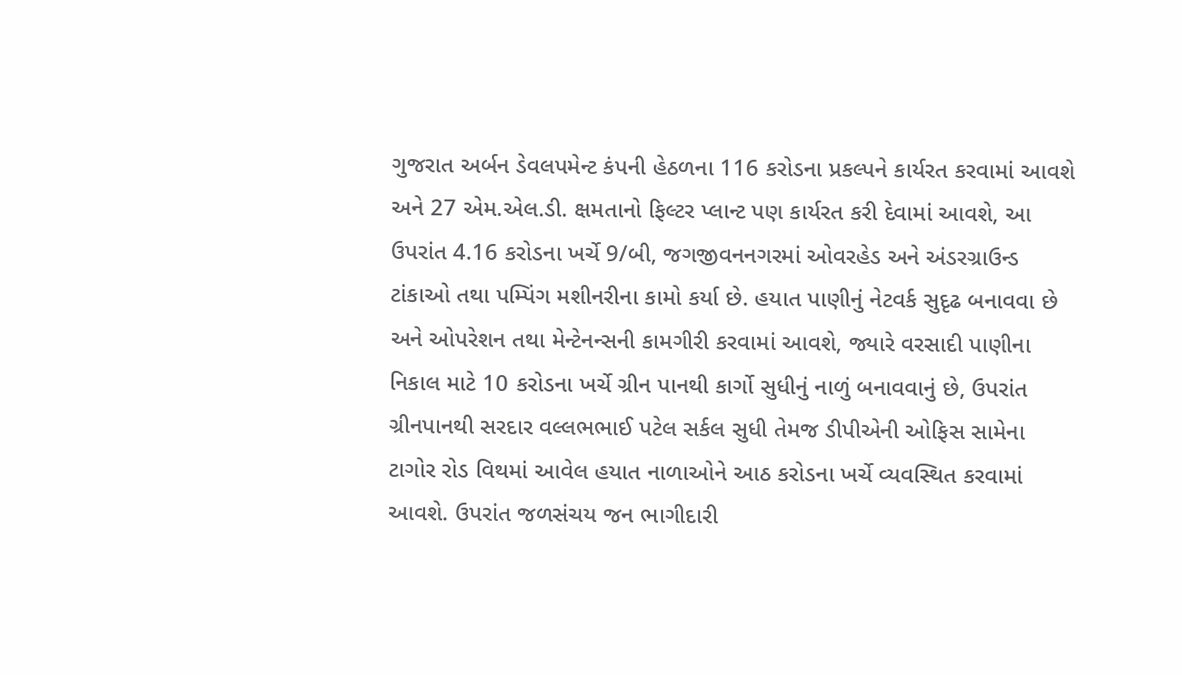ગુજરાત અર્બન ડેવલપમેન્ટ કંપની હેઠળના 116 કરોડના પ્રકલ્પને કાર્યરત કરવામાં આવશે અને 27 એમ.એલ.ડી. ક્ષમતાનો ફિલ્ટર પ્લાન્ટ પણ કાર્યરત કરી દેવામાં આવશે, આ ઉપરાંત 4.16 કરોડના ખર્ચે 9/બી, જગજીવનનગરમાં ઓવરહેડ અને અંડરગ્રાઉન્ડ ટાંકાઓ તથા પમ્પિંગ મશીનરીના કામો કર્યા છે. હયાત પાણીનું નેટવર્ક સુદૃઢ બનાવવા છે અને ઓપરેશન તથા મેન્ટેનન્સની કામગીરી કરવામાં આવશે, જ્યારે વરસાદી પાણીના નિકાલ માટે 10 કરોડના ખર્ચે ગ્રીન પાનથી કાર્ગો સુધીનું નાળું બનાવવાનું છે, ઉપરાંત ગ્રીનપાનથી સરદાર વલ્લભભાઈ પટેલ સર્કલ સુધી તેમજ ડીપીએની ઓફિસ સામેના ટાગોર રોડ વિથમાં આવેલ હયાત નાળાઓને આઠ કરોડના ખર્ચે વ્યવસ્થિત કરવામાં આવશે. ઉપરાંત જળસંચય જન ભાગીદારી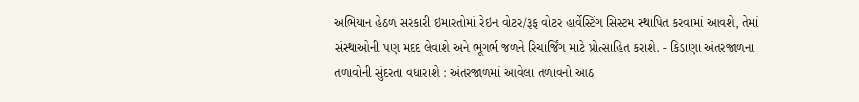અભિયાન હેઠળ સરકારી ઇમારતોમાં રેઇન વોટર/રૂફ વોટર હાર્વેસ્ટિંગ સિસ્ટમ સ્થાપિત કરવામાં આવશે, તેમાં સંસ્થાઓની પણ મદદ લેવાશે અને ભૂગર્ભ જળને રિચાર્જિંગ માટે પ્રોત્સાહિત કરાશે. - કિડાણા અંતરજાળના તળાવોની સુંદરતા વધારાશે : અંતરજાળમાં આવેલા તળાવનો આઠ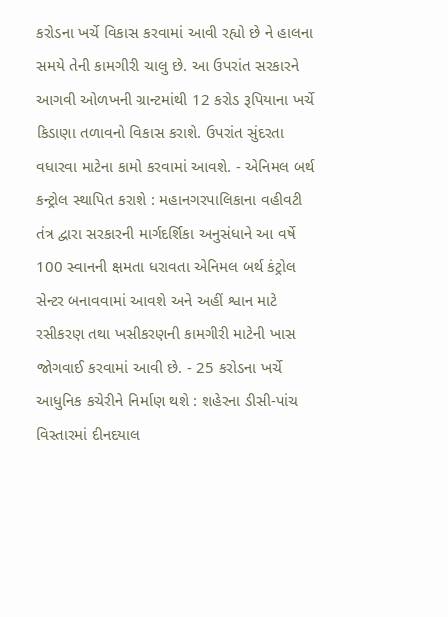કરોડના ખર્ચે વિકાસ કરવામાં આવી રહ્યો છે ને હાલના સમયે તેની કામગીરી ચાલુ છે. આ ઉપરાંત સરકારને આગવી ઓળખની ગ્રાન્ટમાંથી 12 કરોડ રૂપિયાના ખર્ચે કિડાણા તળાવનો વિકાસ કરાશે. ઉપરાંત સુંદરતા વધારવા માટેના કામો કરવામાં આવશે. - એનિમલ બર્થ કન્ટ્રોલ સ્થાપિત કરાશે : મહાનગરપાલિકાના વહીવટી તંત્ર દ્વારા સરકારની માર્ગદર્શિકા અનુસંધાને આ વર્ષે 100 સ્વાનની ક્ષમતા ધરાવતા એનિમલ બર્થ કંટ્રોલ સેન્ટર બનાવવામાં આવશે અને અહીં શ્વાન માટે રસીકરણ તથા ખસીકરણની કામગીરી માટેની ખાસ જોગવાઈ કરવામાં આવી છે. - 25 કરોડના ખર્ચે આધુનિક કચેરીને નિર્માણ થશે : શહેરના ડીસી-પાંચ વિસ્તારમાં દીનદયાલ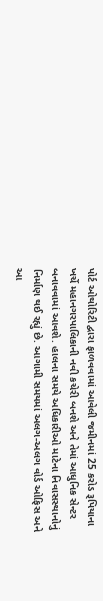પોર્ટ ઓથોરિટી દ્વારા ફાળવવામાં આવેલી જમીનમાં 25 કરોડ રૂપિયાના ખર્ચે મહાનગરપાલિકાની નવી કચેરી બનશે અને તેમાં આધુનિક સેન્ટર બનાવવામાં આવશે. હાલના સમયે અધિકારીઓ માટેના નિવાસસ્થાનોનું નિર્માણ થઈ રહ્યું છે. આગામી સમયમાં અલગ-અલગ વોર્ડ ઓફિસ અને આ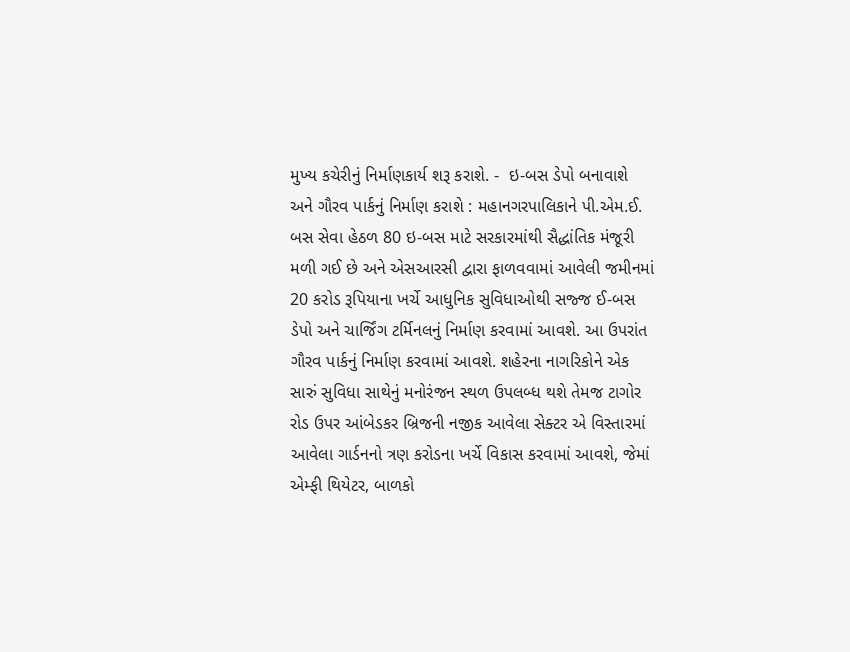મુખ્ય કચેરીનું નિર્માણકાર્ય શરૂ કરાશે. -  ઇ-બસ ડેપો બનાવાશે અને ગૌરવ પાર્કનું નિર્માણ કરાશે : મહાનગરપાલિકાને પી.એમ.ઈ. બસ સેવા હેઠળ 80 ઇ-બસ માટે સરકારમાંથી સૈદ્ધાંતિક મંજૂરી મળી ગઈ છે અને એસઆરસી દ્વારા ફાળવવામાં આવેલી જમીનમાં 20 કરોડ રૂપિયાના ખર્ચે આધુનિક સુવિધાઓથી સજ્જ ઈ-બસ ડેપો અને ચાર્જિંગ ટર્મિનલનું નિર્માણ કરવામાં આવશે. આ ઉપરાંત ગૌરવ પાર્કનું નિર્માણ કરવામાં આવશે. શહેરના નાગરિકોને એક સારું સુવિધા સાથેનું મનોરંજન સ્થળ ઉપલબ્ધ થશે તેમજ ટાગોર રોડ ઉપર આંબેડકર બ્રિજની નજીક આવેલા સેક્ટર એ વિસ્તારમાં આવેલા ગાર્ડનનો ત્રણ કરોડના ખર્ચે વિકાસ કરવામાં આવશે, જેમાં એમ્ફી થિયેટર, બાળકો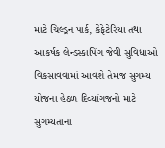માટે ચિલ્ડ્રન પાર્ક, કેફેટેરિયા તથા આકર્ષક લેન્ડસ્કાપિંગ જેવી સુવિધાઓ વિકસાવવામાં આવશે તેમજ સુગમ્ય યોજના હેઠળ દિવ્યાંગજનો માટે સુગમ્યતાના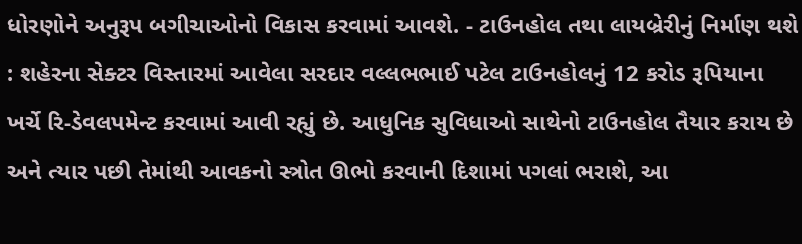ધોરણોને અનુરૂપ બગીચાઓનો વિકાસ કરવામાં આવશે. - ટાઉનહોલ તથા લાયબ્રેરીનું નિર્માણ થશે : શહેરના સેક્ટર વિસ્તારમાં આવેલા સરદાર વલ્લભભાઈ પટેલ ટાઉનહોલનું 12 કરોડ રૂપિયાના ખર્ચે રિ-ડેવલપમેન્ટ કરવામાં આવી રહ્યું છે. આધુનિક સુવિધાઓ સાથેનો ટાઉનહોલ તૈયાર કરાય છે અને ત્યાર પછી તેમાંથી આવકનો સ્ત્રોત ઊભો કરવાની દિશામાં પગલાં ભરાશે, આ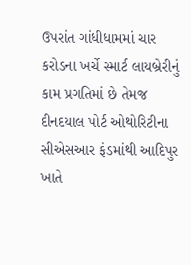ઉપરાંત ગાંધીધામમાં ચાર કરોડના ખર્ચે સ્માર્ટ લાયબ્રેરીનું કામ પ્રગતિમાં છે તેમજ દીનદયાલ પોર્ટ ઓથોરિટીના સીએસઆર ફંડમાંથી આદિપુર ખાતે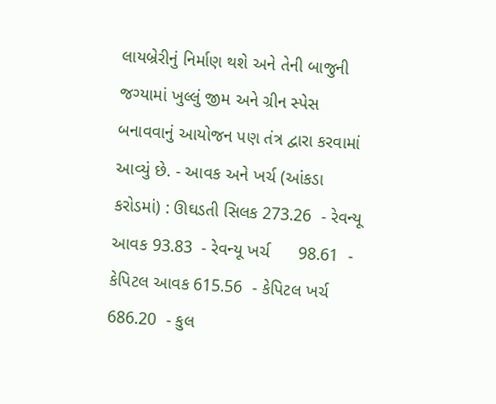લાયબ્રેરીનું નિર્માણ થશે અને તેની બાજુની જગ્યામાં ખુલ્લું જીમ અને ગ્રીન સ્પેસ બનાવવાનું આયોજન પણ તંત્ર દ્વારા કરવામાં આવ્યું છે. - આવક અને ખર્ચ (આંકડા કરોડમાં) : ઊઘડતી સિલક 273.26  - રેવન્યૂ આવક 93.83  - રેવન્યૂ ખર્ચ      98.61  - કેપિટલ આવક 615.56  - કેપિટલ ખર્ચ  686.20  - કુલ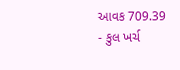આવક 709.39  - કુલ ખર્ચ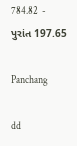784.82  - પુરાંત 197.65

Panchang

dd